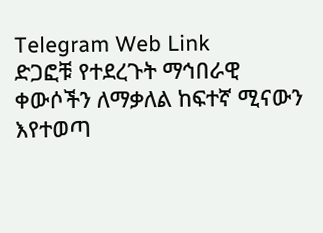Telegram Web Link
ድጋፎቹ የተደረጉት ማኅበራዊ ቀውሶችን ለማቃለል ከፍተኛ ሚናውን እየተወጣ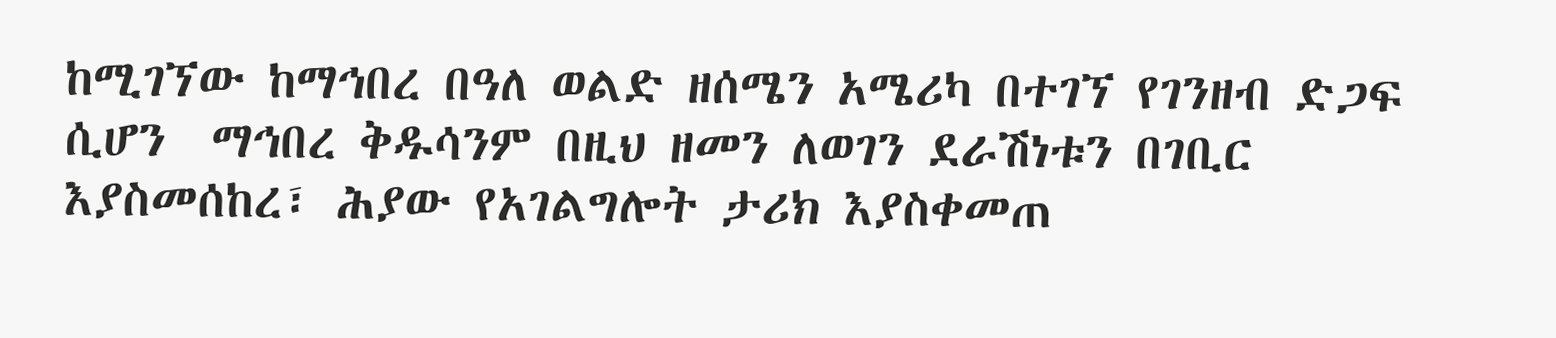ከሚገኘው ከማኅበረ በዓለ ወልድ ዘሰሜን አሜሪካ በተገኘ የገንዘብ ድጋፍ ሲሆን  ማኅበረ ቅዱሳንም በዚህ ዘመን ለወገን ደራሽነቱን በገቢር እያስመሰከረ፣ ሕያው የአገልግሎት ታሪክ እያስቀመጠ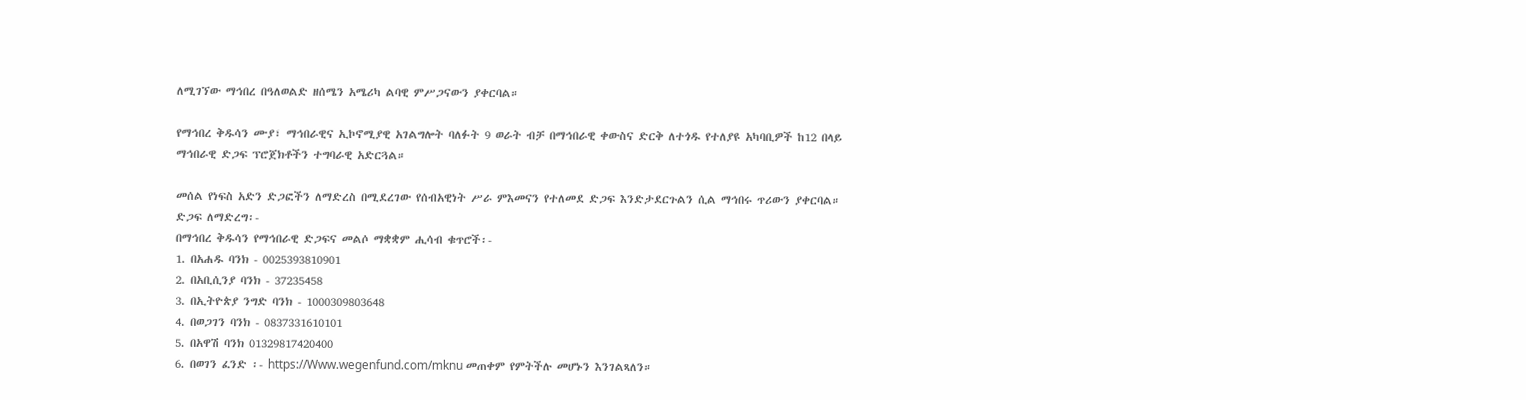ለሚገኘው ማኅበረ በዓለወልድ ዘሰሜን አሜሪካ ልባዊ ምሥጋናውን ያቀርባል።

የማኅበረ ቅዱሳን ሙያ፣ ማኅበራዊና ኢኮኖሚያዊ አገልግሎት ባለፉት 9 ወራት ብቻ በማኅበራዊ ቀውስና ድርቅ ለተጎዱ የተለያዩ አካባቢዎች ከ12 በላይ ማኅበራዊ ድጋፍ ፕሮጀክቶችን ተግባራዊ አድርጓል።

መሰል የነፍስ አድን ድጋፎችን ለማድረስ በሚደረገው የሰብአዊነት ሥራ ምእመናን የተለመደ ድጋፍ እንድታደርጉልን ሲል ማኅበሩ ጥሪውን ያቀርባል።
ድጋፍ ለማድረግ፡-
በማኅበረ ቅዱሳን የማኅበራዊ ድጋፍና መልሶ ማቋቋም ሒሳብ ቁጥሮች፡-
1. በአሐዱ ባንክ - 0025393810901
2. በአቢሲንያ ባንክ - 37235458
3. በኢትዮጵያ ንግድ ባንክ - 1000309803648
4. በወጋገን ባንክ - 0837331610101
5. በአዋሽ ባንክ 01329817420400
6. በወገን ፈንድ ፡- https://Www.wegenfund.com/mknu መጠቀም የምትችሉ መሆኑን እንገልጻለን።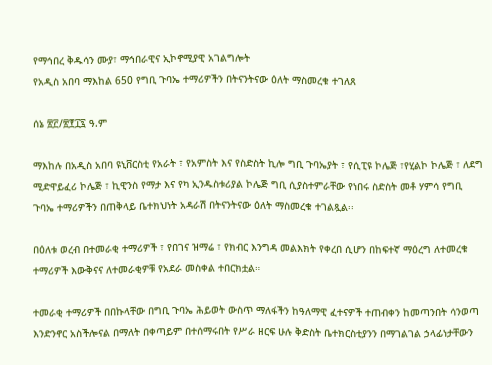የማኅበረ ቅዱሳን ሙያ፣ ማኅበራዊና ኢኮኖሚያዊ አገልግሎት
የአዲስ አበባ ማእከል 650 የግቢ ጉባኤ ተማሪዎችን በትናንትናው ዕለት ማስመረቁ ተገለጸ

ሰኔ ፳፫/፳፻፲፯ ዓ.ም

ማእከሉ በአዲስ አበባ ዩኒቨርስቲ የአራት ፣ የአምስት እና የስድስት ኪሎ ግቢ ጉባኤያት ፣ የሲፒዩ ኮሌጅ ፣የሂልኮ ኮሌጅ ፣ ለደግ ሚድዋይፈሪ ኮሌጅ ፣ ኪዊንስ የማታ እና የካ ኢንዱስቱሪያል ኮሌጅ ግቢ ሲያስተምራቸው የነበሩ ስድስት መቶ ሃምሳ የግቢ ጉባኤ ተማሪዎችን በጠቅላይ ቤተክህነት አዳራሽ በትናንትናው ዕለት ማስመረቁ ተገልጿል፡፡

በዕለቱ ወረብ በተመራቂ ተማሪዎች ፣ የበገና ዝማሬ ፣ የክብር እንግዳ መልእክት የቀረበ ሲሆን በከፍተኛ ማዕረግ ለተመረቁ ተማሪዎች እውቅናና ለተመራቂዎቹ የአደራ መስቀል ተበርክቷል።

ተመራቂ ተማሪዎች በበኩላቸው በግቢ ጉባኤ ሕይወት ውስጥ ማለፋችን ከዓለማዊ ፈተናዎች ተጠብቀን ከመጣንበት ሳንወጣ እንድንኖር አስችሎናል በማለት በቀጣይም በተሰማሩበት የሥራ ዘርፍ ሁሉ ቅድስት ቤተክርስቲያንን በማገልገል ኃላፊነታቸውን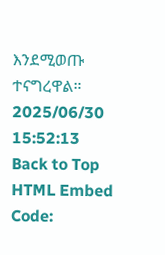እንደሚወጡ ተናግረዋል።
2025/06/30 15:52:13
Back to Top
HTML Embed Code: